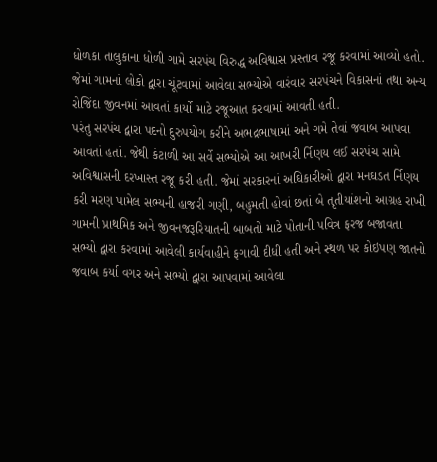ધોળકા તાલુકાના ધોળી ગામે સરપંચ વિરુદ્ધ અવિશ્વાસ પ્રસ્તાવ રજૂ કરવામાં આવ્યો હતો. જેમાં ગામનાં લોકો દ્વારા ચૂંટવામાં આવેલા સભ્યોએ વારંવાર સરપંચને વિકાસનાં તથા અન્ય રોજિંદા જીવનમાં આવતાં કાર્યો માટે રજૂઆત કરવામાં આવતી હતી.
પરંતુ સરપંચ દ્વારા પદનો દુરુપયોગ કરીને અભદ્રભાષામાં અને ગમે તેવાં જવાબ આપવા આવતાં હતાં. જેથી કંટાળી આ સર્વે સભ્યોએ આ આખરી ર્નિણય લઈ સરપંચ સામે અવિશ્વાસની દરખાસ્ત રજૂ કરી હતી. જેમાં સરકારનાં અઘિકારીઓ દ્વારા મનઘડત ર્નિણય કરી મરણ પામેલ સભ્યની હાજરી ગણી, બહુમતી હોવાં છતાં બે તૃતીયાંશનો આગ્રહ રાખી ગામની પ્રાથમિક અને જીવનજરૂરિયાતની બાબતો માટે પોતાની પવિત્ર ફરજ બજાવતા સભ્યો દ્વારા કરવામાં આવેલી કાર્યવાહીને ફગાવી દીધી હતી અને સ્થળ પર કોઇપણ જાતનો જવાબ કર્યા વગર અને સભ્યો દ્વારા આપવામાં આવેલા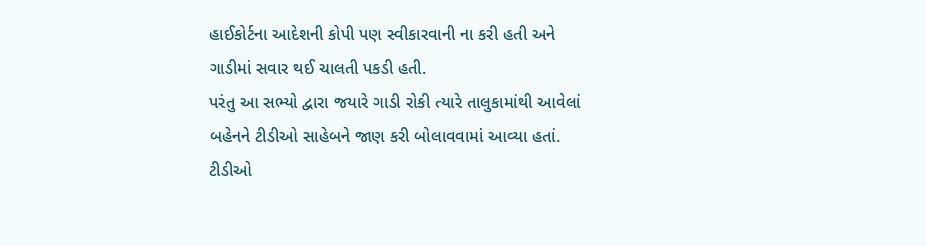હાઈકોર્ટના આદેશની કોપી પણ સ્વીકારવાની ના કરી હતી અને ગાડીમાં સવાર થઈ ચાલતી પકડી હતી.
પરંતુ આ સભ્યો દ્વારા જયારે ગાડી રોકી ત્યારે તાલુકામાંથી આવેલાં બહેનને ટીડીઓ સાહેબને જાણ કરી બોલાવવામાં આવ્યા હતાં. ટીડીઓ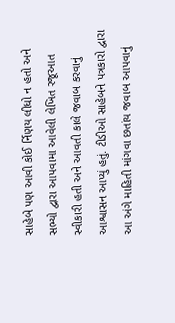સાહેબે પણ આવી કોઈ ર્નિણય લીધો ન હતો અને સભ્યો દ્વારા આપવામા આવેલી લેખિત રજૂઆત સ્વીકારી હતી અને આવતી કાલે જવાબ કરવાનું આશ્વાસન આપ્યું હતું. ટીડીઓ સાહેબને પત્રકારો દ્વારા આ અંગે માહિતી માંગવા છતાંય જવાબ આપવાનું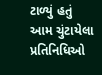ટાળ્યું હતું આમ ચુંટાયેલા પ્રતિનિધિઓ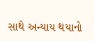સાથે અન્યાય થયાનો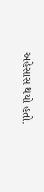અહેસાસ થયો હતો.